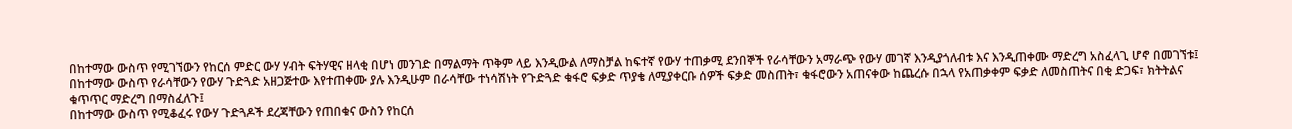በከተማው ውስጥ የሚገኘውን የከርሰ ምድር ውሃ ሃብት ፍትሃዊና ዘላቂ በሆነ መንገድ በማልማት ጥቅም ላይ እንዲውል ለማስቻል ከፍተኛ የውሃ ተጠቃሚ ደንበኞች የራሳቸውን አማራጭ የውሃ መገኛ እንዲያጎለብቱ እና እንዲጠቀሙ ማድረግ አስፈላጊ ሆኖ በመገኘቱ፤
በከተማው ውስጥ የራሳቸውን የውሃ ጉድጓድ አዘጋጅተው እየተጠቀሙ ያሉ እንዲሁም በራሳቸው ተነሳሽነት የጉድጓድ ቁፋሮ ፍቃድ ጥያቄ ለሚያቀርቡ ሰዎች ፍቃድ መስጠት፣ ቁፋሮውን አጠናቀው ከጨረሱ በኋላ የአጠቃቀም ፍቃድ ለመስጠትና በቂ ድጋፍ፣ ክትትልና ቁጥጥር ማድረግ በማስፈለጉ፤
በከተማው ውስጥ የሚቆፈሩ የውሃ ጉድጓዶች ደረጃቸውን የጠበቁና ውስን የከርሰ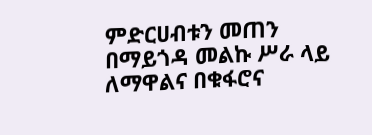ምድርሀብቱን መጠን በማይጎዳ መልኩ ሥራ ላይ ለማዋልና በቁፋሮና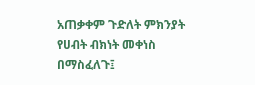አጠቃቀም ጉድለት ምክንያት የሀብት ብክነት መቀነስ በማስፈለጉ፤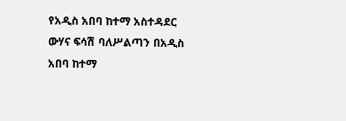የአዲስ አበባ ከተማ አስተዳደር ውሃና ፍሳሽ ባለሥልጣን በአዲስ አበባ ከተማ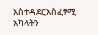አስተዳደርአስፈፃሚ አካላትን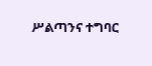ሥልጣንና ተግባር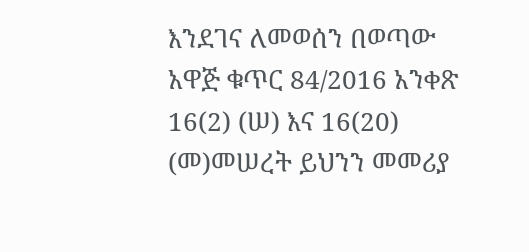እንደገና ለመወሰን በወጣው አዋጅ ቁጥር 84/2016 አንቀጽ 16(2) (ሠ) እና 16(20) (መ)መሠረት ይህንን መመሪያ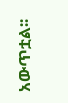አውጥቷል፡፡